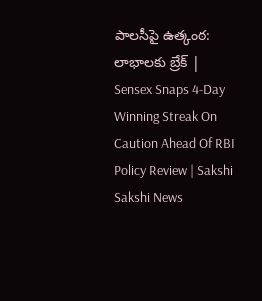పాలసీపై ఉత్కంఠ: లాభాలకు బ్రేక్ | Sensex Snaps 4-Day Winning Streak On Caution Ahead Of RBI Policy Review | Sakshi
Sakshi News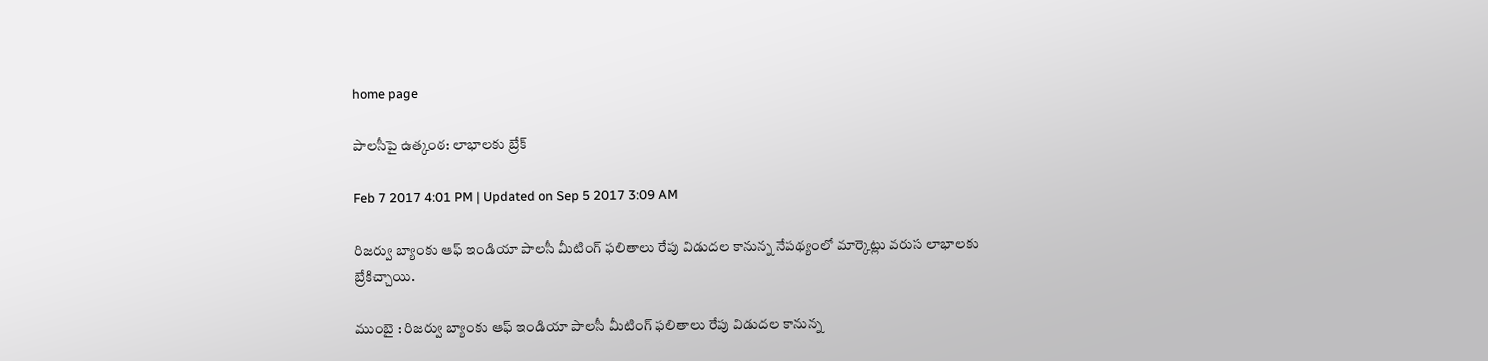home page

పాలసీపై ఉత్కంఠ: లాభాలకు బ్రేక్

Feb 7 2017 4:01 PM | Updated on Sep 5 2017 3:09 AM

రిజర్వు బ్యాంకు ఆఫ్ ఇండియా పాలసీ మీటింగ్ ఫలితాలు రేపు విడుదల కానున్న నేపథ్యంలో మార్కెట్లు వరుస లాభాలకు బ్రేకిచ్చాయి.

ముంబై : రిజర్వు బ్యాంకు ఆఫ్ ఇండియా పాలసీ మీటింగ్ ఫలితాలు రేపు విడుదల కానున్న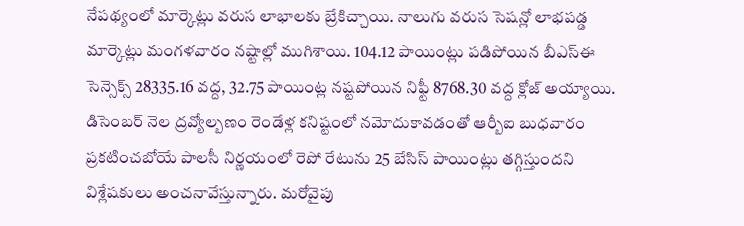నేపథ్యంలో మార్కెట్లు వరుస లాభాలకు బ్రేకిచ్చాయి. నాలుగు వరుస సెషన్లో లాభపడ్డ మార్కెట్లు మంగళవారం నష్టాల్లో ముగిశాయి. 104.12 పాయింట్లు పడిపోయిన బీఎస్ఈ సెన్సెక్స్ 28335.16 వద్ద, 32.75 పాయింట్ల నష్టపోయిన నిఫ్టీ 8768.30 వద్ద క్లోజ్ అయ్యాయి. డిసెంబర్ నెల ద్రవ్యోల్బణం రెండేళ్ల కనిష్టంలో నమోదుకావడంతో ఆర్బీఐ బుధవారం ప్రకటించబోయే పాలసీ నిర్ణయంలో రెపో రేటును 25 బేసిస్ పాయింట్లు తగ్గిస్తుందని విశ్లేషకులు అంచనావేస్తున్నారు. మరోవైపు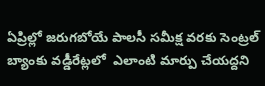ఏప్రిల్లో జరుగబోయే పాలసీ సమీక్ష వరకు సెంట్రల్ బ్యాంకు వడ్డీరేట్లలో  ఎలాంటి మార్పు చేయద్దని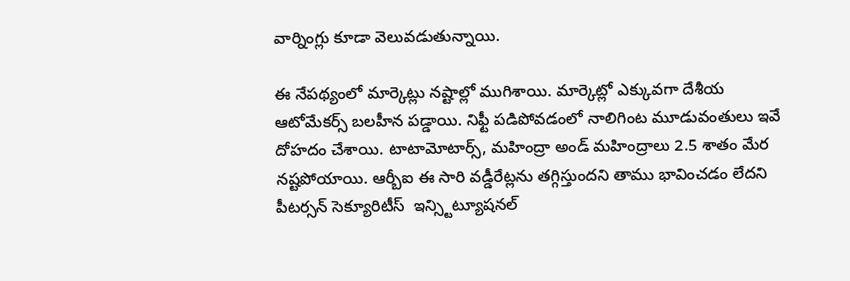వార్నింగ్లు కూడా వెలువడుతున్నాయి.

ఈ నేపథ్యంలో మార్కెట్లు నష్టాల్లో ముగిశాయి. మార్కెట్లో ఎక్కువగా దేశీయ ఆటోమేకర్స్ బలహీన పడ్డాయి. నిఫ్టీ పడిపోవడంలో నాలిగింట మూడువంతులు ఇవే దోహదం చేశాయి. టాటామోటార్స్, మహింద్రా అండ్ మహింద్రాలు 2.5 శాతం మేర నష్టపోయాయి. ఆర్బీఐ ఈ సారి వడ్డీరేట్లను తగ్గిస్తుందని తాము భావించడం లేదని పీటర్సన్ సెక్యూరిటీస్  ఇన్స్టిట్యూషనల్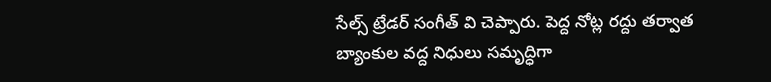సేల్స్ ట్రేడర్ సంగీత్ వి చెప్పారు. పెద్ద నోట్ల రద్దు తర్వాత బ్యాంకుల వద్ద నిధులు సమృద్ధిగా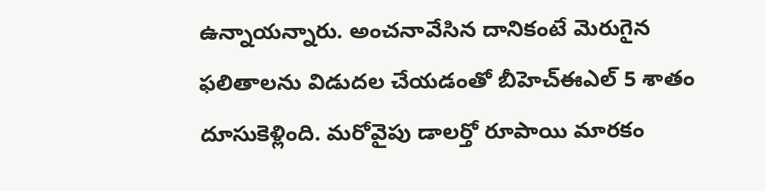ఉన్నాయన్నారు. అంచనావేసిన దానికంటే మెరుగైన ఫలితాలను విడుదల చేయడంతో బీహెచ్ఈఎల్ 5 శాతం దూసుకెళ్లింది. మరోవైపు డాలర్తో రూపాయి మారకం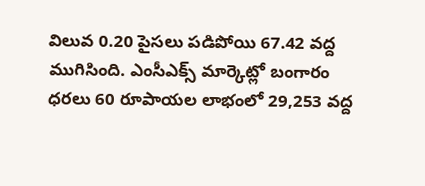విలువ 0.20 పైసలు పడిపోయి 67.42 వద్ద ముగిసింది. ఎంసీఎక్స్ మార్కెట్లో బంగారం ధరలు 60 రూపాయల లాభంలో 29,253 వద్ద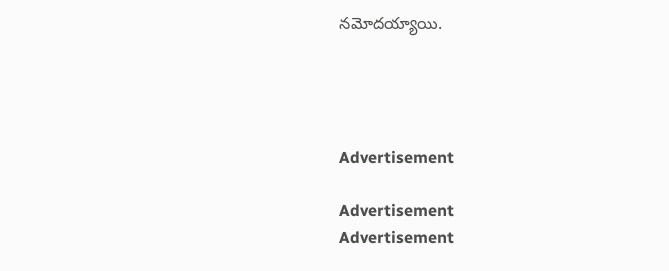నమోదయ్యాయి.




Advertisement

Advertisement
Advertisement